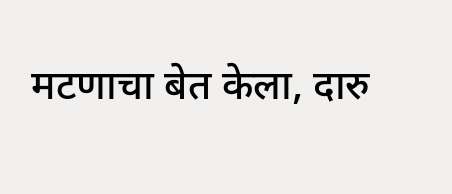मटणाचा बेत केला, दारु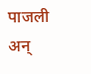पाजली अन्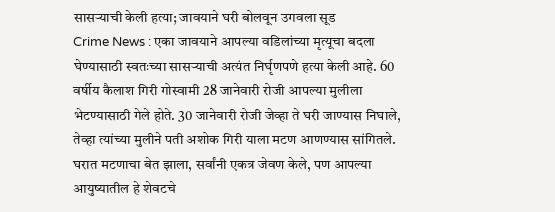सासऱ्याची केली हत्या; जावयाने घरी बोलवून उगवला सूड
Crime News : एका जावयाने आपल्या वडिलांच्या मृत्यूचा बदला घेण्यासाठी स्वतःच्या सासऱ्याची अत्यंत निर्घृणपणे हत्या केली आहे. 60 वर्षीय कैलाश गिरी गोस्वामी 28 जानेवारी रोजी आपल्या मुलीला भेटण्यासाठी गेले होते. 30 जानेवारी रोजी जेव्हा ते घरी जाण्यास निघाले, तेव्हा त्यांच्या मुलीने पती अशोक गिरी याला मटण आणण्यास सांगितले. घरात मटणाचा बेत झाला, सर्वांनी एकत्र जेवण केले, पण आपल्या आयुष्यातील हे शेवटचे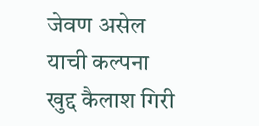जेवण असेल याची कल्पना खुद्द कैलाश गिरी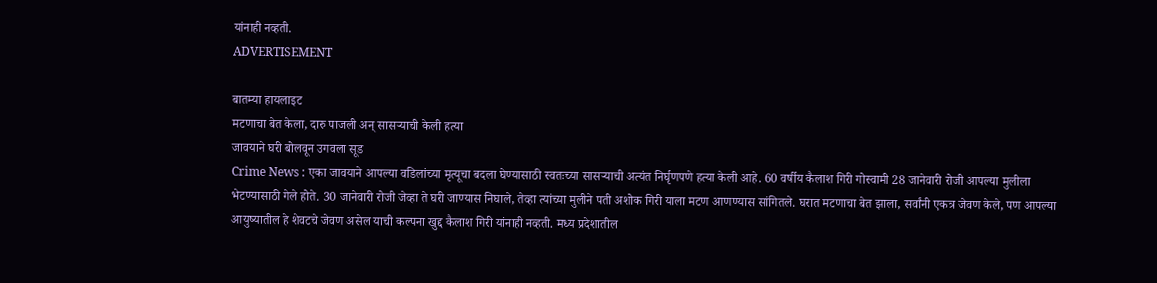यांनाही नव्हती.
ADVERTISEMENT

बातम्या हायलाइट
मटणाचा बेत केला, दारु पाजली अन् सासऱ्याची केली हत्या
जावयाने घरी बोलवून उगवला सूड
Crime News : एका जावयाने आपल्या वडिलांच्या मृत्यूचा बदला घेण्यासाठी स्वतःच्या सासऱ्याची अत्यंत निर्घृणपणे हत्या केली आहे. 60 वर्षीय कैलाश गिरी गोस्वामी 28 जानेवारी रोजी आपल्या मुलीला भेटण्यासाठी गेले होते. 30 जानेवारी रोजी जेव्हा ते घरी जाण्यास निघाले, तेव्हा त्यांच्या मुलीने पती अशोक गिरी याला मटण आणण्यास सांगितले. घरात मटणाचा बेत झाला, सर्वांनी एकत्र जेवण केले, पण आपल्या आयुष्यातील हे शेवटचे जेवण असेल याची कल्पना खुद्द कैलाश गिरी यांनाही नव्हती. मध्य प्रदेशातील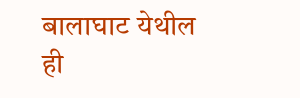बालाघाट येथील ही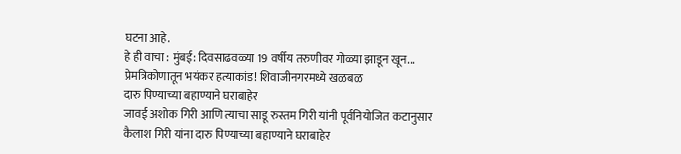घटना आहे.
हे ही वाचा : मुंबई: दिवसाढवळ्या 19 वर्षीय तरुणीवर गोळ्या झाडून खून... प्रेमत्रिकोणातून भयंकर हत्याकांड! शिवाजीनगरमध्ये खळबळ
दारु पिण्याच्या बहाण्याने घराबाहेर
जावई अशोक गिरी आणि त्याचा साडू रुस्तम गिरी यांनी पूर्वनियोजित कटानुसार कैलाश गिरी यांना दारु पिण्याच्या बहाण्याने घराबाहेर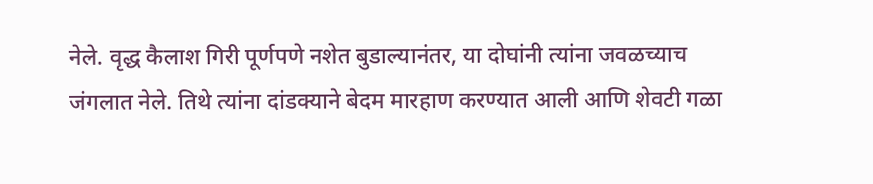नेले. वृद्ध कैलाश गिरी पूर्णपणे नशेत बुडाल्यानंतर, या दोघांनी त्यांना जवळच्याच जंगलात नेले. तिथे त्यांना दांडक्याने बेदम मारहाण करण्यात आली आणि शेवटी गळा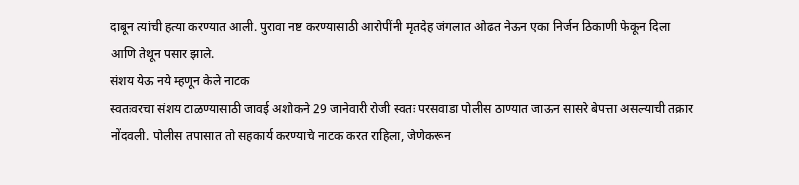दाबून त्यांची हत्या करण्यात आली. पुरावा नष्ट करण्यासाठी आरोपींनी मृतदेह जंगलात ओढत नेऊन एका निर्जन ठिकाणी फेकून दिला आणि तेथून पसार झाले.
संशय येऊ नये म्हणून केले नाटक
स्वतःवरचा संशय टाळण्यासाठी जावई अशोकने 29 जानेवारी रोजी स्वतः परसवाडा पोलीस ठाण्यात जाऊन सासरे बेपत्ता असल्याची तक्रार नोंदवली. पोलीस तपासात तो सहकार्य करण्याचे नाटक करत राहिला, जेणेकरून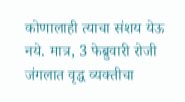कोणालाही त्याचा संशय येऊ नये. मात्र, 3 फेब्रुवारी रोजी जंगलात वृद्ध व्यक्तीचा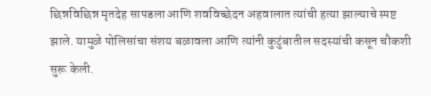छिन्नविछिन्न मृतदेह सापडला आणि शवविच्छेदन अहवालात त्यांची हत्या झाल्याचे स्पष्ट झाले. यामुळे पोलिसांचा संशय बळावला आणि त्यांनी कुटुंबातील सदस्यांची कसून चौकशी सुरू केली.